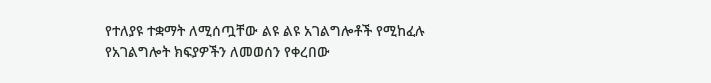የተለያዩ ተቋማት ለሚሰጧቸው ልዩ ልዩ አገልግሎቶች የሚከፈሉ የአገልግሎት ክፍያዎችን ለመወሰን የቀረበው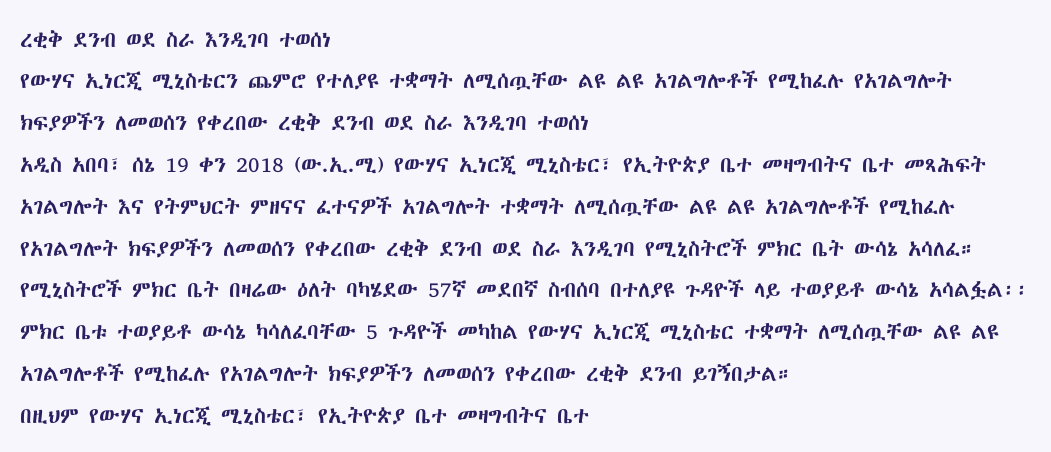ረቂቅ ደንብ ወደ ስራ እንዲገባ ተወሰነ
የውሃና ኢነርጂ ሚኒስቴርን ጨምሮ የተለያዩ ተቋማት ለሚሰጧቸው ልዩ ልዩ አገልግሎቶች የሚከፈሉ የአገልግሎት ክፍያዎችን ለመወሰን የቀረበው ረቂቅ ደንብ ወደ ስራ እንዲገባ ተወሰነ
አዲስ አበባ፣ ሰኔ 19 ቀን 2018 (ው.ኢ.ሚ) የውሃና ኢነርጂ ሚኒስቴር፣ የኢትዮጵያ ቤተ መዛግብትና ቤተ መጻሕፍት አገልግሎት እና የትምህርት ምዘናና ፈተናዎች አገልግሎት ተቋማት ለሚሰጧቸው ልዩ ልዩ አገልግሎቶች የሚከፈሉ የአገልግሎት ክፍያዎችን ለመወሰን የቀረበው ረቂቅ ደንብ ወደ ስራ እንዲገባ የሚኒስትሮች ምክር ቤት ውሳኔ አሳለፈ።
የሚኒስትሮች ምክር ቤት በዛሬው ዕለት ባካሄደው 57ኛ መደበኛ ስብሰባ በተለያዩ ጉዳዮች ላይ ተወያይቶ ውሳኔ አሳልፏል፡፡
ምክር ቤቱ ተወያይቶ ውሳኔ ካሳለፈባቸው 5 ጉዳዮች መካከል የውሃና ኢነርጂ ሚኒስቴር ተቋማት ለሚሰጧቸው ልዩ ልዩ አገልግሎቶች የሚከፈሉ የአገልግሎት ክፍያዎችን ለመወሰን የቀረበው ረቂቅ ደንብ ይገኝበታል።
በዚህም የውሃና ኢነርጂ ሚኒስቴር፣ የኢትዮጵያ ቤተ መዛግብትና ቤተ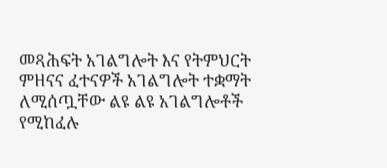መጻሕፍት አገልግሎት እና የትምህርት ምዘናና ፈተናዎች አገልግሎት ተቋማት ለሚሰጧቸው ልዩ ልዩ አገልግሎቶች የሚከፈሉ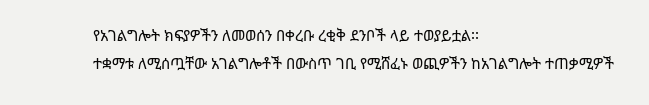የአገልግሎት ክፍያዎችን ለመወሰን በቀረቡ ረቂቅ ደንቦች ላይ ተወያይቷል፡፡
ተቋማቱ ለሚሰጧቸው አገልግሎቶች በውስጥ ገቢ የሚሸፈኑ ወጪዎችን ከአገልግሎት ተጠቃሚዎች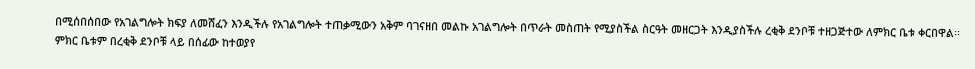በሚሰበሰበው የአገልግሎት ክፍያ ለመሸፈን እንዲችሉ የአገልግሎት ተጠቃሚውን አቅም ባገናዘበ መልኩ አገልግሎት በጥራት መስጠት የሚያስችል ስርዓት መዘርጋት እንዲያስችሉ ረቂቅ ደንቦቹ ተዘጋጅተው ለምክር ቤቱ ቀርበዋል፡፡
ምክር ቤቱም በረቂቅ ደንቦቹ ላይ በሰፊው ከተወያየ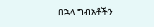በኋላ ግብአቶችን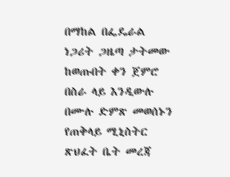በማከል በፌዴራል ነጋሪት ጋዜጣ ታትመው ከወጡበት ቀን ጀምሮ በስራ ላይ እንዲውሉ በሙሉ ድምጽ መወሰኑን የጠቅላይ ሚኒስትር ጽህፈት ቤት መረጃ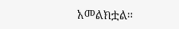አመልክቷል።